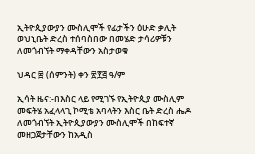ኢትዮጲያውያን ሙስሊሞች የፊታችን ዕሁድ ቃሊት ወህኒቤት ድረስ ተሰባስበው በመሄድ ታሳሪዎቹን ለመጎብኘት ማቀዳቸውን አስታወቁ

ህዳር ፰ (ሰምንት) ቀን ፳፻፭ ዓ/ም

ኢሳት ዜና:-በእስር ላይ የሚገኙ የኢትዮጲያ ሙስሊም መፍትሄ አፈላላጊ ኮሚቴ አባላትን እስር ቤት ድረስ ሔዶ ለመጎብኘት ኢትዮጲያውያን ሙስሊሞች በከፍተኛ መዘጋጀታቸውን ከአዲስ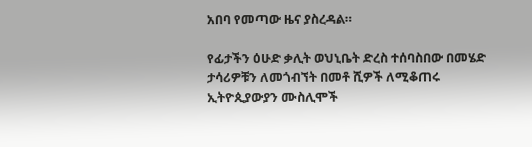አበባ የመጣው ዜና ያስረዳል።

የፊታችን ዕሁድ ቃሊት ወህኒቤት ድረስ ተሰባስበው በመሄድ ታሳሪዎቹን ለመጎብኘት በመቶ ሺዎች ለሚቆጠሩ ኢትዮጲያውያን ሙስሊሞች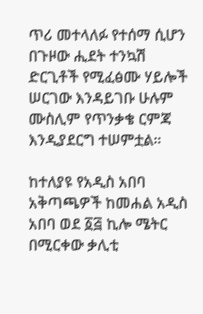ጥሪ መተላለፉ የተሰማ ሲሆን በጉዞው ሒደት ተንኳሽ ድርጊቶች የሚፈፅሙ ሃይሎች ሠርገው እንዳይገቡ ሁሉም ሙስሊም የጥንቃቄ ርምጃ እንዲያደርግ ተሠምቷል።

ከተለያዩ የአዲስ አበባ አቅጣጫዎች ከመሐል አዲስ አበባ ወደ ፩፭ ኪሎ ሜትር በሚርቀው ቃሊቲ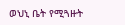ወህኒ ቤት የሚጓዙት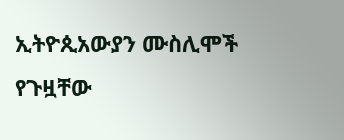ኢትዮጲአውያን ሙስሊሞች የጉዟቸው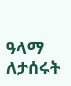ዓላማ ለታሰሩት